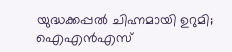യുദ്ധക്കപ്പൽ ചിഹ്നമായി ഉറുമി; ഐഎൻഎസ്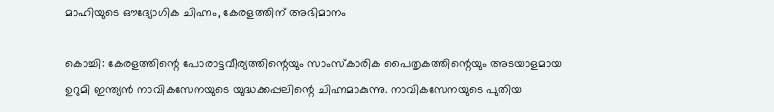മാഹിയുടെ ഔദ്യോഗിക ചിഹ്നം, കേരളത്തിന് അഭിമാനം

കൊച്ചി: കേരളത്തിന്റെ പോരാട്ടവീര്യത്തിന്റെയും സാംസ്കാരിക പൈതൃകത്തിന്റെയും അടയാളമായ ഉറുമി ഇന്ത്യൻ നാവികസേനയുടെ യുദ്ധക്കപ്പലിന്റെ ചിഹ്നമാകുന്നു. നാവികസേനയുടെ പുതിയ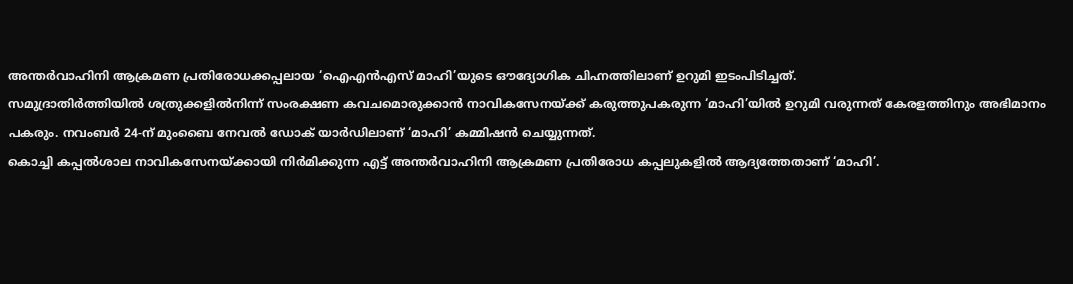അന്തർവാഹിനി ആക്രമണ പ്രതിരോധക്കപ്പലായ ‘ഐഎൻഎസ് മാഹി’യുടെ ഔദ്യോഗിക ചിഹ്നത്തിലാണ് ഉറുമി ഇടംപിടിച്ചത്.
സമുദ്രാതിർത്തിയിൽ ശത്രുക്കളിൽനിന്ന് സംരക്ഷണ കവചമൊരുക്കാൻ നാവികസേനയ്ക്ക് കരുത്തുപകരുന്ന ‘മാഹി’യിൽ ഉറുമി വരുന്നത് കേരളത്തിനും അഭിമാനം പകരും. നവംബർ 24-ന് മുംബൈ നേവൽ ഡോക് യാർഡിലാണ് ‘മാഹി’ കമ്മിഷൻ ചെയ്യുന്നത്.
കൊച്ചി കപ്പൽശാല നാവികസേനയ്ക്കായി നിർമിക്കുന്ന എട്ട് അന്തർവാഹിനി ആക്രമണ പ്രതിരോധ കപ്പലുകളിൽ ആദ്യത്തേതാണ് ‘മാഹി’.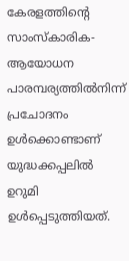കേരളത്തിന്റെ സാംസ്കാരിക-ആയോധന പാരമ്പര്യത്തിൽനിന്ന് പ്രചോദനം ഉൾക്കൊണ്ടാണ് യുദ്ധക്കപ്പലിൽ ഉറുമി ഉൾപ്പെടുത്തിയത്.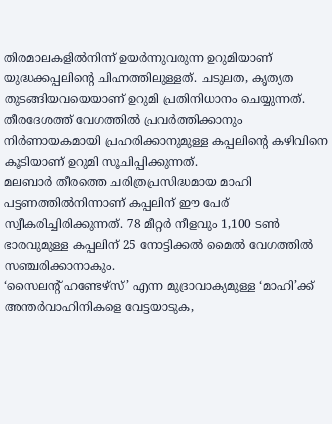തിരമാലകളിൽനിന്ന് ഉയർന്നുവരുന്ന ഉറുമിയാണ് യുദ്ധക്കപ്പലിന്റെ ചിഹ്നത്തിലുള്ളത്. ചടുലത, കൃത്യത തുടങ്ങിയവയെയാണ് ഉറുമി പ്രതിനിധാനം ചെയ്യുന്നത്. തീരദേശത്ത് വേഗത്തിൽ പ്രവർത്തിക്കാനും നിർണായകമായി പ്രഹരിക്കാനുമുള്ള കപ്പലിന്റെ കഴിവിനെ കൂടിയാണ് ഉറുമി സൂചിപ്പിക്കുന്നത്.
മലബാർ തീരത്തെ ചരിത്രപ്രസിദ്ധമായ മാഹി പട്ടണത്തിൽനിന്നാണ് കപ്പലിന് ഈ പേര് സ്വീകരിച്ചിരിക്കുന്നത്. 78 മീറ്റർ നീളവും 1,100 ടൺ ഭാരവുമുള്ള കപ്പലിന് 25 നോട്ടിക്കൽ മൈൽ വേഗത്തിൽ സഞ്ചരിക്കാനാകും.
‘സൈലന്റ് ഹണ്ടേഴ്സ്’ എന്ന മുദ്രാവാക്യമുള്ള ‘മാഹി’ക്ക് അന്തർവാഹിനികളെ വേട്ടയാടുക,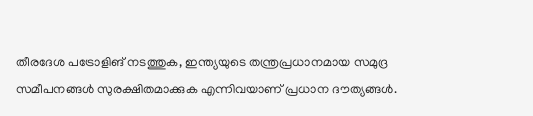തീരദേശ പട്രോളിങ് നടത്തുക, ഇന്ത്യയുടെ തന്ത്രപ്രധാനമായ സമുദ്ര സമീപനങ്ങൾ സുരക്ഷിതമാക്കുക എന്നിവയാണ് പ്രധാന ദൗത്യങ്ങൾ.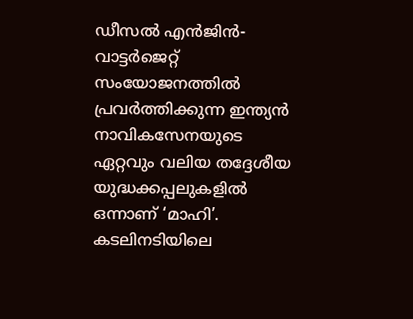ഡീസൽ എൻജിൻ-വാട്ടർജെറ്റ് സംയോജനത്തിൽ പ്രവർത്തിക്കുന്ന ഇന്ത്യൻ നാവികസേനയുടെ ഏറ്റവും വലിയ തദ്ദേശീയ യുദ്ധക്കപ്പലുകളിൽ ഒന്നാണ് ‘മാഹി’.
കടലിനടിയിലെ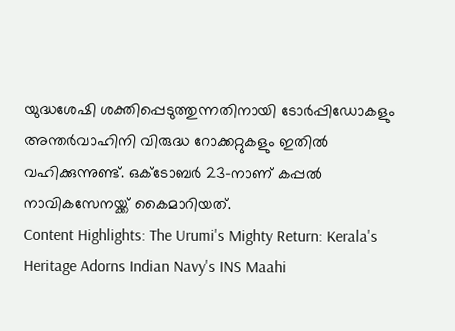യുദ്ധശേഷി ശക്തിപ്പെടുത്തുന്നതിനായി ടോർപ്പിഡോകളും അന്തർവാഹിനി വിരുദ്ധ റോക്കറ്റുകളും ഇതിൽ വഹിക്കുന്നുണ്ട്. ഒക്ടോബർ 23-നാണ് കപ്പൽ നാവികസേനയ്ക്ക് കൈമാറിയത്.
Content Highlights: The Urumi's Mighty Return: Kerala's Heritage Adorns Indian Navy's INS Maahi